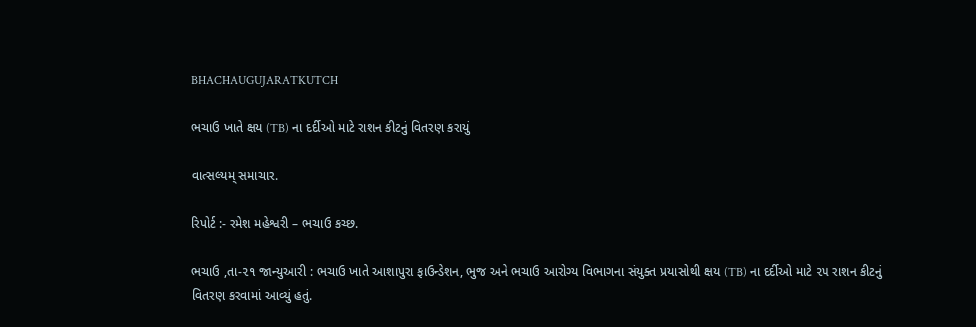BHACHAUGUJARATKUTCH

ભચાઉ ખાતે ક્ષય (TB) ના દર્દીઓ માટે રાશન કીટનું વિતરણ કરાયું

વાત્સલ્યમ્ સમાચાર.

રિપોર્ટ :- રમેશ મહેશ્વરી – ભચાઉ કચ્છ.

ભચાઉ ,તા-૨૧ જાન્યુઆરી : ભચાઉ ખાતે આશાપુરા ફાઉન્ડેશન, ભુજ અને ભચાઉ આરોગ્ય વિભાગના સંયુક્ત પ્રયાસોથી ક્ષય (TB) ના દર્દીઓ માટે ૨૫ રાશન કીટનું વિતરણ કરવામાં આવ્યું હતું.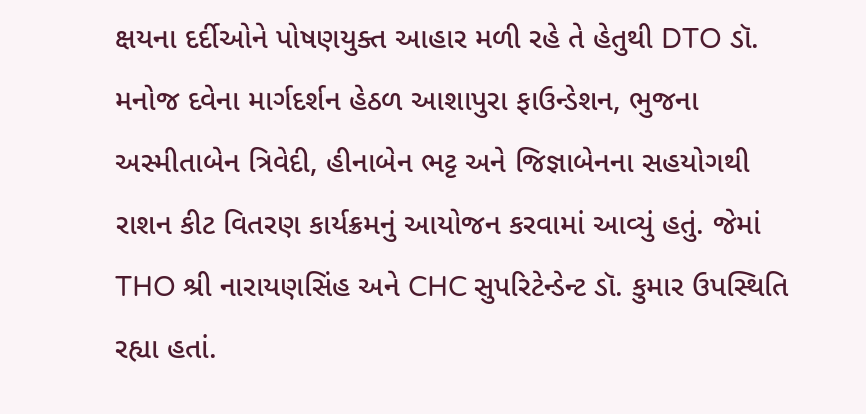ક્ષયના દર્દીઓને પોષણયુક્ત આહાર મળી રહે તે હેતુથી DTO ડૉ. મનોજ દવેના માર્ગદર્શન હેઠળ આશાપુરા ફાઉન્ડેશન, ભુજના અસ્મીતાબેન ત્રિવેદી, હીનાબેન ભટ્ટ અને જિજ્ઞાબેનના સહયોગથી રાશન કીટ વિતરણ કાર્યક્રમનું આયોજન કરવામાં આવ્યું હતું. જેમાં THO શ્રી નારાયણસિંહ અને CHC સુપરિટેન્ડેન્ટ ડૉ. કુમાર ઉપસ્થિતિ રહ્યા હતાં.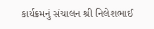કાર્યક્રમનું સંચાલન શ્રી નિલેશભાઈ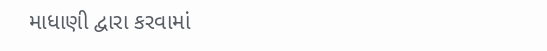માધાણી દ્વારા કરવામાં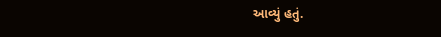આવ્યું હતું.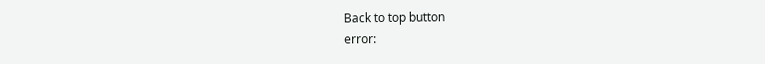Back to top button
error: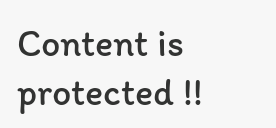Content is protected !!